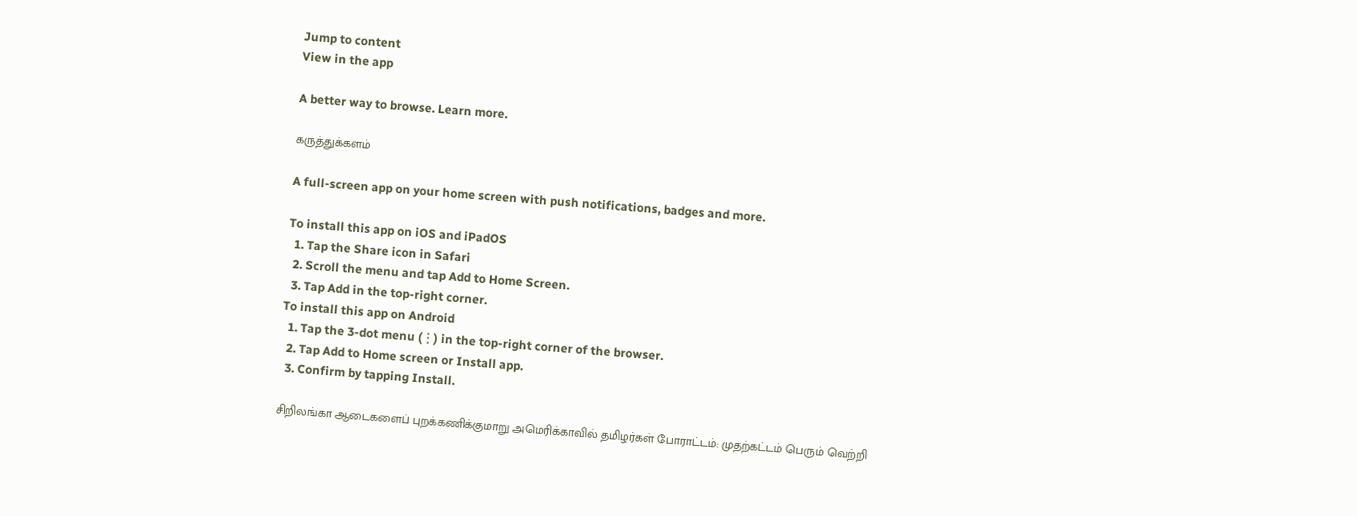Jump to content
View in the app

A better way to browse. Learn more.

கருத்துக்களம்

A full-screen app on your home screen with push notifications, badges and more.

To install this app on iOS and iPadOS
  1. Tap the Share icon in Safari
  2. Scroll the menu and tap Add to Home Screen.
  3. Tap Add in the top-right corner.
To install this app on Android
  1. Tap the 3-dot menu (⋮) in the top-right corner of the browser.
  2. Tap Add to Home screen or Install app.
  3. Confirm by tapping Install.

சிறிலங்கா ஆடைகளைப் புறக்கணிக்குமாறு அமெரிக்காவில் தமிழர்கள் போராட்டம்: முதற்கட்டம் பெரும் வெற்றி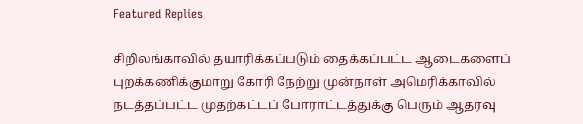Featured Replies

சிறிலங்காவில் தயாரிக்கப்படும் தைக்கப்பட்ட ஆடைகளைப் புறக்கணிக்குமாறு கோரி நேற்று முன்நாள் அமெரிக்காவில் நடத்தப்பட்ட முதற்கட்டப் போராட்டத்துக்கு பெரும் ஆதரவு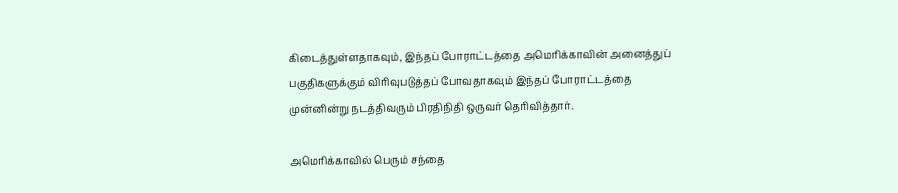கிடைத்துள்ளதாகவும், இந்தப் போராட்டத்தை அமெரிக்காவின் அனைத்துப் பகுதிகளுக்கும் விரிவுபடுத்தப் போவதாகவும் இந்தப் போராட்டத்தை முன்னின்று நடத்திவரும் பிரதிநிதி ஒருவர் தெரிவித்தார்.

அமெரிக்காவில் பெரும் சந்தை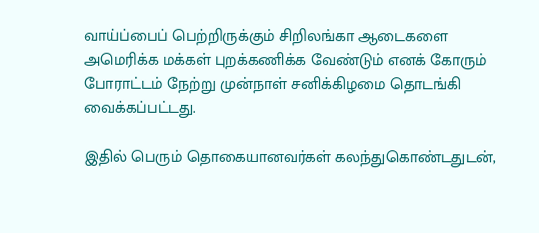வாய்ப்பைப் பெற்றிருக்கும் சிறிலங்கா ஆடைகளை அமெரிக்க மக்கள் புறக்கணிக்க வேண்டும் எனக் கோரும் போராட்டம் நேற்று முன்நாள் சனிக்கிழமை தொடங்கி வைக்கப்பட்டது.

இதில் பெரும் தொகையானவர்கள் கலந்துகொண்டதுடன்,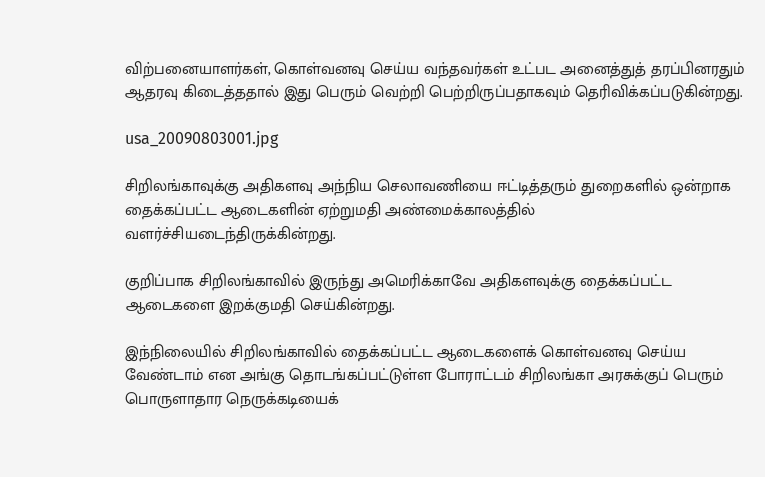விற்பனையாளர்கள், கொள்வனவு செய்ய வந்தவர்கள் உட்பட அனைத்துத் தரப்பினரதும் ஆதரவு கிடைத்ததால் இது பெரும் வெற்றி பெற்றிருப்பதாகவும் தெரிவிக்கப்படுகின்றது.

usa_20090803001.jpg

சிறிலங்காவுக்கு அதிகளவு அந்நிய செலாவணியை ஈட்டித்தரும் துறைகளில் ஒன்றாக தைக்கப்பட்ட ஆடைகளின் ஏற்றுமதி அண்மைக்காலத்தில் வளர்ச்சியடைந்திருக்கின்றது.

குறிப்பாக சிறிலங்காவில் இருந்து அமெரிக்காவே அதிகளவுக்கு தைக்கப்பட்ட ஆடைகளை இறக்குமதி செய்கின்றது.

இந்நிலையில் சிறிலங்காவில் தைக்கப்பட்ட ஆடைகளைக் கொள்வனவு செய்ய வேண்டாம் என அங்கு தொடங்கப்பட்டுள்ள போராட்டம் சிறிலங்கா அரசுக்குப் பெரும் பொருளாதார நெருக்கடியைக்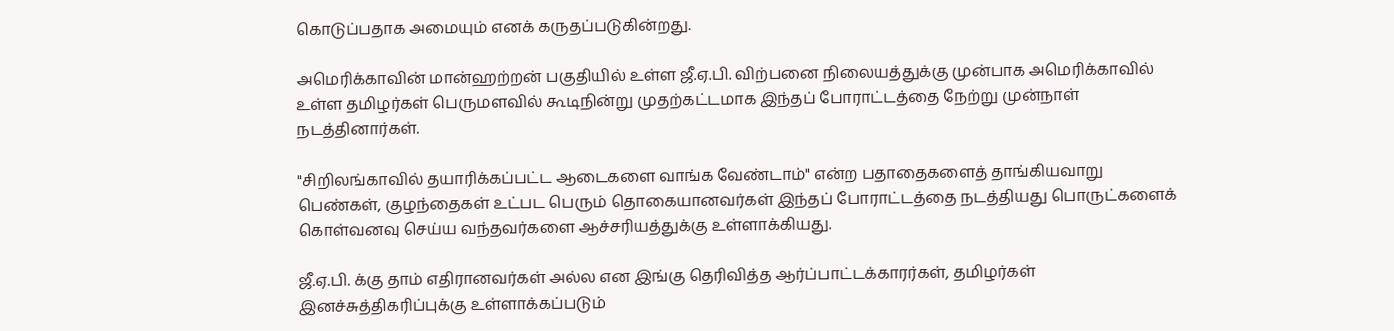கொடுப்பதாக அமையும் எனக் கருதப்படுகின்றது.

அமெரிக்காவின் மான்ஹற்றன் பகுதியில் உள்ள ஜீ.ஏ.பி. விற்பனை நிலையத்துக்கு முன்பாக அமெரிக்காவில் உள்ள தமிழர்கள் பெருமளவில் கூடிநின்று முதற்கட்டமாக இந்தப் போராட்டத்தை நேற்று முன்நாள் நடத்தினார்கள்.

"சிறிலங்காவில் தயாரிக்கப்பட்ட ஆடைகளை வாங்க வேண்டாம்" என்ற பதாதைகளைத் தாங்கியவாறு பெண்கள், குழந்தைகள் உட்பட பெரும் தொகையானவர்கள் இந்தப் போராட்டத்தை நடத்தியது பொருட்களைக் கொள்வனவு செய்ய வந்தவர்களை ஆச்சரியத்துக்கு உள்ளாக்கியது.

ஜீ.ஏ.பி. க்கு தாம் எதிரானவர்கள் அல்ல என இங்கு தெரிவித்த ஆர்ப்பாட்டக்காரர்கள், தமிழர்கள் இனச்சுத்திகரிப்புக்கு உள்ளாக்கப்படும்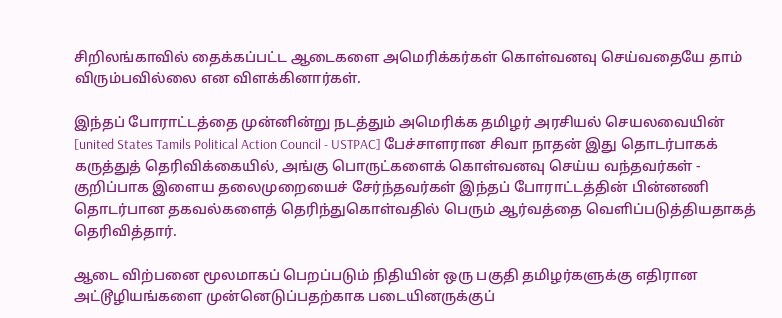சிறிலங்காவில் தைக்கப்பட்ட ஆடைகளை அமெரிக்கர்கள் கொள்வனவு செய்வதையே தாம் விரும்பவில்லை என விளக்கினார்கள்.

இந்தப் போராட்டத்தை முன்னின்று நடத்தும் அமெரிக்க தமிழர் அரசியல் செயலவையின் [united States Tamils Political Action Council - USTPAC] பேச்சாளரான சிவா நாதன் இது தொடர்பாகக் கருத்துத் தெரிவிக்கையில், அங்கு பொருட்களைக் கொள்வனவு செய்ய வந்தவர்கள் - குறிப்பாக இளைய தலைமுறையைச் சேர்ந்தவர்கள் இந்தப் போராட்டத்தின் பின்னணி தொடர்பான தகவல்களைத் தெரிந்துகொள்வதில் பெரும் ஆர்வத்தை வெளிப்படுத்தியதாகத் தெரிவித்தார்.

ஆடை விற்பனை மூலமாகப் பெறப்படும் நிதியின் ஒரு பகுதி தமிழர்களுக்கு எதிரான அட்டூழியங்களை முன்னெடுப்பதற்காக படையினருக்குப்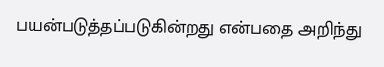பயன்படுத்தப்படுகின்றது என்பதை அறிந்து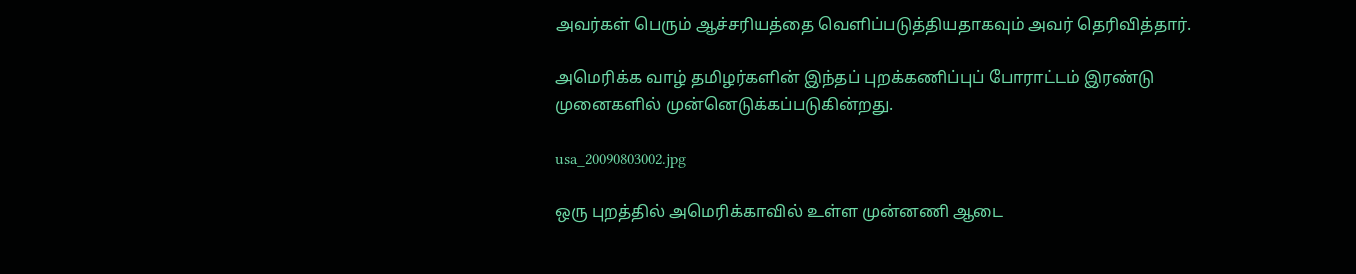அவர்கள் பெரும் ஆச்சரியத்தை வெளிப்படுத்தியதாகவும் அவர் தெரிவித்தார்.

அமெரிக்க வாழ் தமிழர்களின் இந்தப் புறக்கணிப்புப் போராட்டம் இரண்டு முனைகளில் முன்னெடுக்கப்படுகின்றது.

usa_20090803002.jpg

ஒரு புறத்தில் அமெரிக்காவில் உள்ள முன்னணி ஆடை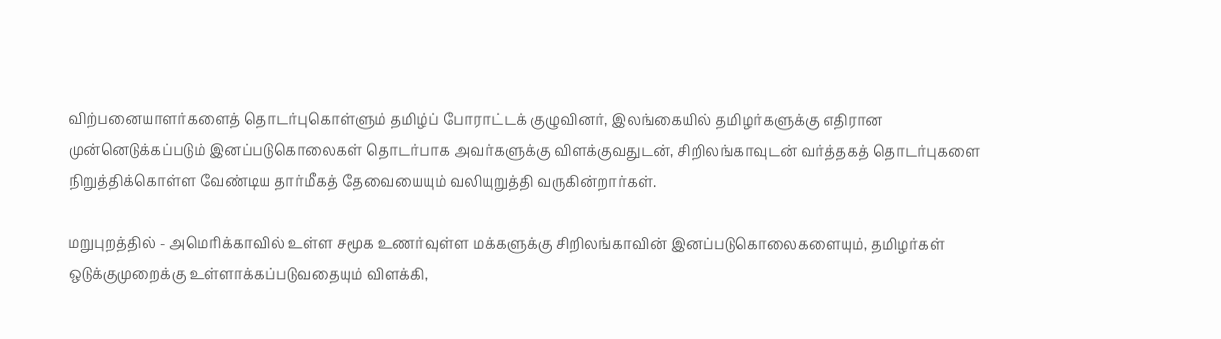விற்பனையாளர்களைத் தொடர்புகொள்ளும் தமிழ்ப் போராட்டக் குழுவினர், இலங்கையில் தமிழர்களுக்கு எதிரான முன்னெடுக்கப்படும் இனப்படுகொலைகள் தொடர்பாக அவர்களுக்கு விளக்குவதுடன், சிறிலங்காவுடன் வர்த்தகத் தொடர்புகளை நிறுத்திக்கொள்ள வேண்டிய தார்மீகத் தேவையையும் வலியுறுத்தி வருகின்றார்கள்.

மறுபுறத்தில் - அமெரிக்காவில் உள்ள சமூக உணர்வுள்ள மக்களுக்கு சிறிலங்காவின் இனப்படுகொலைகளையும், தமிழர்கள் ஒடுக்குமுறைக்கு உள்ளாக்கப்படுவதையும் விளக்கி,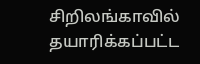சிறிலங்காவில் தயாரிக்கப்பட்ட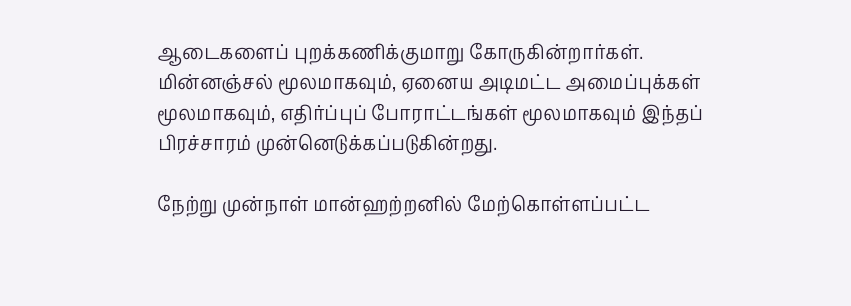ஆடைகளைப் புறக்கணிக்குமாறு கோருகின்றார்கள். மின்னஞ்சல் மூலமாகவும், ஏனைய அடிமட்ட அமைப்புக்கள் மூலமாகவும், எதிர்ப்புப் போராட்டங்கள் மூலமாகவும் இந்தப் பிரச்சாரம் முன்னெடுக்கப்படுகின்றது.

நேற்று முன்நாள் மான்ஹற்றனில் மேற்கொள்ளப்பட்ட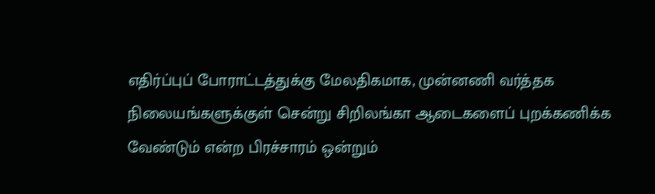எதிர்ப்புப் போராட்டத்துக்கு மேலதிகமாக, முன்னணி வர்த்தக நிலையங்களுக்குள் சென்று சிறிலங்கா ஆடைகளைப் புறக்கணிக்க வேண்டும் என்ற பிரச்சாரம் ஒன்றும்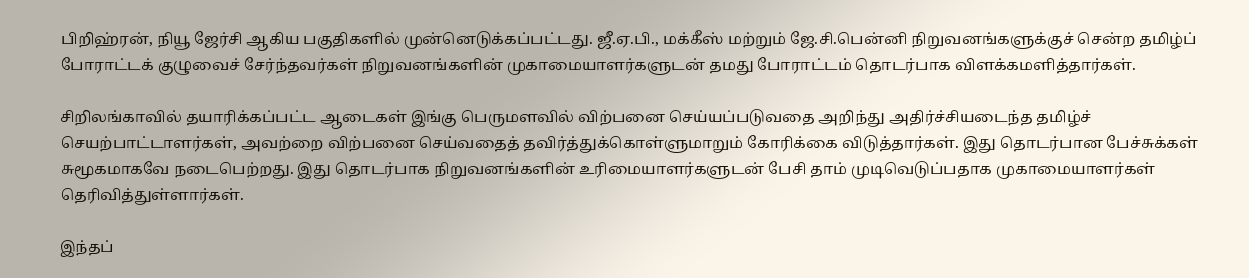பிறிஹ்ரன், நியூ ஜேர்சி ஆகிய பகுதிகளில் முன்னெடுக்கப்பட்டது. ஜீ.ஏ.பி., மக்கீஸ் மற்றும் ஜே.சி.பென்னி நிறுவனங்களுக்குச் சென்ற தமிழ்ப் போராட்டக் குழுவைச் சேர்ந்தவர்கள் நிறுவனங்களின் முகாமையாளர்களுடன் தமது போராட்டம் தொடர்பாக விளக்கமளித்தார்கள்.

சிறிலங்காவில் தயாரிக்கப்பட்ட ஆடைகள் இங்கு பெருமளவில் விற்பனை செய்யப்படுவதை அறிந்து அதிர்ச்சியடைந்த தமிழ்ச் செயற்பாட்டாளர்கள், அவற்றை விற்பனை செய்வதைத் தவிர்த்துக்கொள்ளுமாறும் கோரிக்கை விடுத்தார்கள். இது தொடர்பான பேச்சுக்கள் சுமூகமாகவே நடைபெற்றது. இது தொடர்பாக நிறுவனங்களின் உரிமையாளர்களுடன் பேசி தாம் முடிவெடுப்பதாக முகாமையாளர்கள் தெரிவித்துள்ளார்கள்.

இந்தப்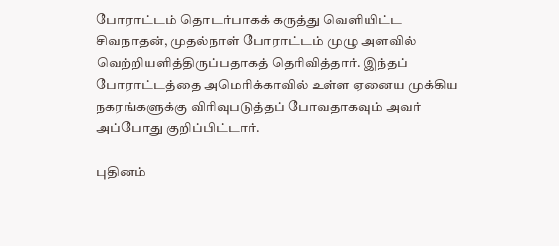போராட்டம் தொடர்பாகக் கருத்து வெளியிட்ட சிவநாதன், முதல்நாள் போராட்டம் முழு அளவில் வெற்றியளித்திருப்பதாகத் தெரிவித்தார். இந்தப் போராட்டத்தை அமெரிக்காவில் உள்ள ஏனைய முக்கிய நகரங்களுக்கு விரிவுபடுத்தப் போவதாகவும் அவர் அப்போது குறிப்பிட்டார்.

புதினம்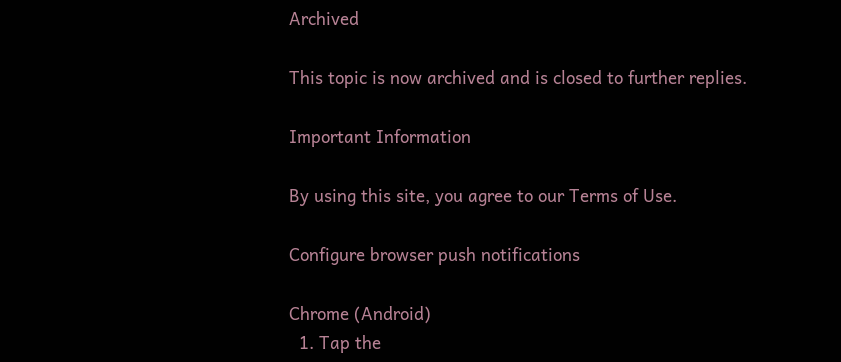Archived

This topic is now archived and is closed to further replies.

Important Information

By using this site, you agree to our Terms of Use.

Configure browser push notifications

Chrome (Android)
  1. Tap the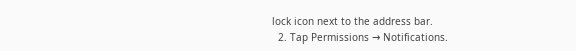lock icon next to the address bar.
  2. Tap Permissions → Notifications.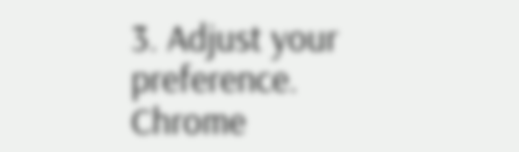3. Adjust your preference.
Chrome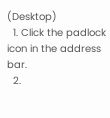(Desktop)
  1. Click the padlock icon in the address bar.
  2.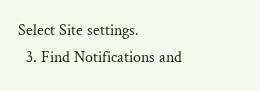Select Site settings.
  3. Find Notifications and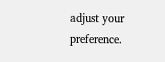adjust your preference.